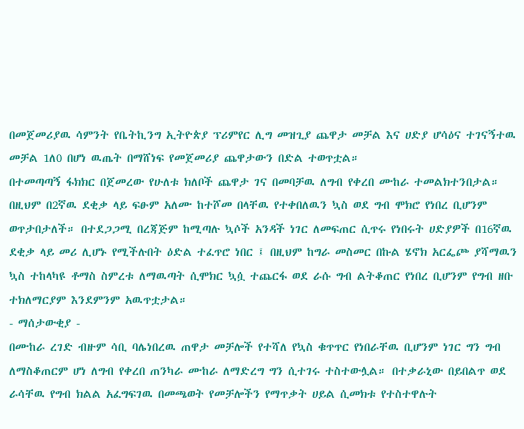በመጀመሪያዉ ሳምንት የቤትኪንግ ኢትዮጵያ ፕሪምየር ሊግ መዝጊያ ጨዋታ መቻል እና ሀድያ ሆሳዕና ተገናኝተዉ መቻል 1ለ0 በሆነ ዉጤት በማሸነፍ የመጀመሪያ ጨዋታውን በድል ተወጥቷል።
በተመጣጣኝ ፋክክር በጀመረው የሁለቱ ክለቦች ጨዋታ ገና በመባቻዉ ለግብ የቀረበ ሙከራ ተመልክተንበታል። በዚህም በ2ኛዉ ደቂቃ ላይ ፍፁም አለሙ ከተሾመ በላቸዉ የተቀበለዉን ኳስ ወደ ግብ ሞክሮ የነበረ ቢሆንም ወጥታበታለች። በተደጋጋሚ በረጃጅም ከሚጣሉ ኳሶች አንዳች ነገር ለመፍጠር ሲጥሩ የነበሩት ሀድያዎች በ16ኛዉ ደቂቃ ላይ መሪ ሊሆኑ የሚችሉበት ዕድል ተፈጥሮ ነበር ፤ በዚህም ከግራ መስመር በኩል ሄኖክ አርፌጮ ያሻማዉን ኳስ ተከላካዩ ቶማስ ስምረቱ ለማዉጣት ሲሞክር ኳሷ ተጨርፋ ወደ ራሱ ግብ ልትቆጠር የነበረ ቢሆንም የግብ ዘቡ ተክለማርያም እንደምንም አዉጥቷታል።
- ማሰታውቂያ -
በሙከራ ረገድ ብዙም ሳቢ ባሌነበረዉ ጠዋታ መቻሎች የተሻለ የኳስ ቁጥጥር የነበራቸዉ ቢሆንም ነገር ግን ግብ ለማስቆጠርም ሆነ ለግብ የቀረበ ጠንካራ ሙከራ ለማድረግ ግን ሲተገሩ ተስተውሏል። በተቃራኒው በይበልጥ ወደ ራሳቸዉ የግብ ክልል አፈግፍገዉ በመጫወት የመቻሎችን የማጥቃት ሀይል ሲመክቱ የተስተዋሉት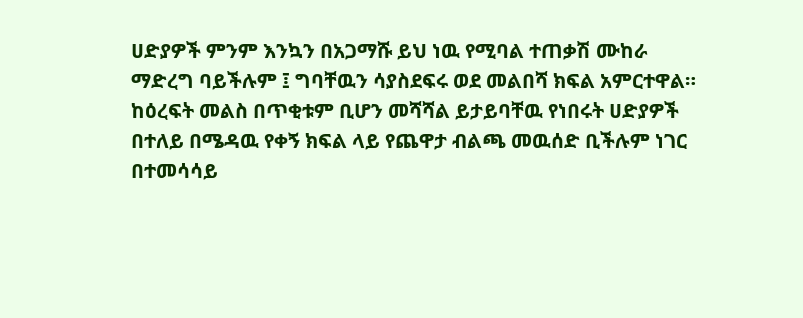ሀድያዎች ምንም እንኳን በአጋማሹ ይህ ነዉ የሚባል ተጠቃሽ ሙከራ ማድረግ ባይችሉም ፤ ግባቸዉን ሳያስደፍሩ ወደ መልበሻ ክፍል አምርተዋል።
ከዕረፍት መልስ በጥቂቱም ቢሆን መሻሻል ይታይባቸዉ የነበሩት ሀድያዎች በተለይ በሜዳዉ የቀኝ ክፍል ላይ የጨዋታ ብልጫ መዉሰድ ቢችሉም ነገር በተመሳሳይ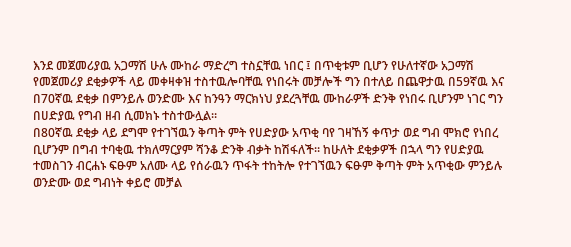እንደ መጀመሪያዉ አጋማሽ ሁሉ ሙከራ ማድረግ ተስኗቸዉ ነበር ፤ በጥቂቱም ቢሆን የሁለተኛው አጋማሽ የመጀመሪያ ደቂቃዎች ላይ መቀዛቀዝ ተስተዉሎባቸዉ የነበሩት መቻሎች ግን በተለይ በጨዋታዉ በ59ኛዉ እና በ70ኛዉ ደቂቃ በምንይሉ ወንድሙ እና ከንዓን ማርክነህ ያደረጓቸዉ ሙከራዎች ድንቅ የነበሩ ቢሆንም ነገር ግን በሀድያዉ የግብ ዘብ ሲመክኑ ተስተውሏል።
በ80ኛዉ ደቂቃ ላይ ደግሞ የተገኘዉን ቅጣት ምት የሀድያው አጥቂ ባየ ገዛኸኝ ቀጥታ ወደ ግብ ሞክሮ የነበረ ቢሆንም በግብ ተባቂዉ ተክለማርያም ሻንቆ ድንቅ ብቃት ከሽፋለች። ከሁለት ደቂቃዎች በኋላ ግን የሀድያዉ ተመስገን ብርሐኑ ፍፁም አለሙ ላይ የሰራዉን ጥፋት ተከትሎ የተገኘዉን ፍፁም ቅጣት ምት አጥቂው ምንይሉ ወንድሙ ወደ ግብነት ቀይሮ መቻል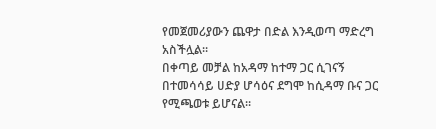የመጀመሪያውን ጨዋታ በድል እንዲወጣ ማድረግ አስችሏል።
በቀጣይ መቻል ከአዳማ ከተማ ጋር ሲገናኝ በተመሳሳይ ሀድያ ሆሳዕና ደግሞ ከሲዳማ ቡና ጋር የሚጫወቱ ይሆናል።